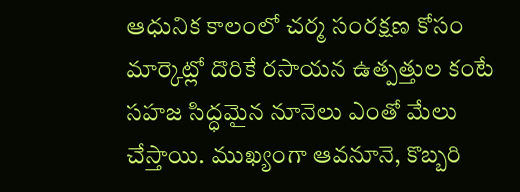ఆధునిక కాలంలో చర్మ సంరక్షణ కోసం మార్కెట్లో దొరికే రసాయన ఉత్పత్తుల కంటే సహజ సిద్ధమైన నూనెలు ఎంతో మేలు చేస్తాయి. ముఖ్యంగా ఆవనూనె, కొబ్బరి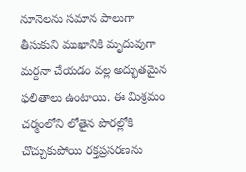నూనెలను సమాన పాలుగా తీసుకుని ముఖానికి మృదువుగా మర్దనా చేయడం వల్ల అద్భుతమైన ఫలితాలు ఉంటాయి. ఈ మిశ్రమం చర్మంలోని లోతైన పొరల్లోకి చొచ్చుకుపోయి రక్తప్రసరణను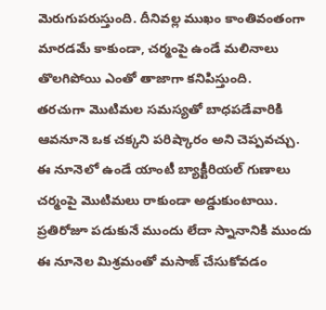మెరుగుపరుస్తుంది. దీనివల్ల ముఖం కాంతివంతంగా మారడమే కాకుండా, చర్మంపై ఉండే మలినాలు తొలగిపోయి ఎంతో తాజాగా కనిపిస్తుంది.
తరచుగా మొటిమల సమస్యతో బాధపడేవారికి ఆవనూనె ఒక చక్కని పరిష్కారం అని చెప్పవచ్చు. ఈ నూనెలో ఉండే యాంటీ బ్యాక్టీరియల్ గుణాలు చర్మంపై మొటిమలు రాకుండా అడ్డుకుంటాయి. ప్రతిరోజూ పడుకునే ముందు లేదా స్నానానికి ముందు ఈ నూనెల మిశ్రమంతో మసాజ్ చేసుకోవడం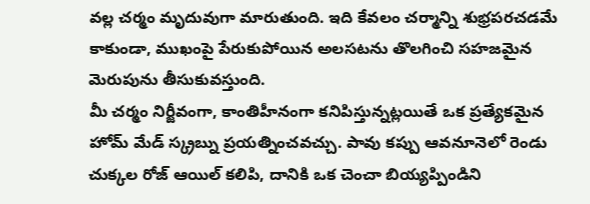వల్ల చర్మం మృదువుగా మారుతుంది. ఇది కేవలం చర్మాన్ని శుభ్రపరచడమే కాకుండా, ముఖంపై పేరుకుపోయిన అలసటను తొలగించి సహజమైన మెరుపును తీసుకువస్తుంది.
మీ చర్మం నిర్జీవంగా, కాంతిహీనంగా కనిపిస్తున్నట్లయితే ఒక ప్రత్యేకమైన హోమ్ మేడ్ స్క్రబ్ను ప్రయత్నించవచ్చు. పావు కప్పు ఆవనూనెలో రెండు చుక్కల రోజ్ ఆయిల్ కలిపి, దానికి ఒక చెంచా బియ్యప్పిండిని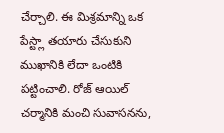చేర్చాలి. ఈ మిశ్రమాన్ని ఒక పేస్ట్లా తయారు చేసుకుని ముఖానికి లేదా ఒంటికి పట్టించాలి. రోజ్ ఆయిల్ చర్మానికి మంచి సువాసనను,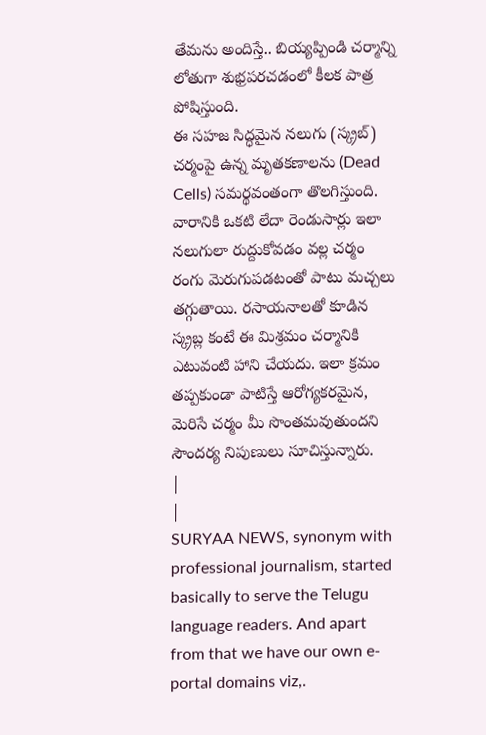తేమను అందిస్తే.. బియ్యప్పిండి చర్మాన్ని లోతుగా శుభ్రపరచడంలో కీలక పాత్ర పోషిస్తుంది.
ఈ సహజ సిద్ధమైన నలుగు (స్క్రబ్) చర్మంపై ఉన్న మృతకణాలను (Dead Cells) సమర్థవంతంగా తొలగిస్తుంది. వారానికి ఒకటి లేదా రెండుసార్లు ఇలా నలుగులా రుద్దుకోవడం వల్ల చర్మం రంగు మెరుగుపడటంతో పాటు మచ్చలు తగ్గుతాయి. రసాయనాలతో కూడిన స్క్రబ్ల కంటే ఈ మిశ్రమం చర్మానికి ఎటువంటి హాని చేయదు. ఇలా క్రమం తప్పకుండా పాటిస్తే ఆరోగ్యకరమైన, మెరిసే చర్మం మీ సొంతమవుతుందని సౌందర్య నిపుణులు సూచిస్తున్నారు.
|
|
SURYAA NEWS, synonym with professional journalism, started basically to serve the Telugu language readers. And apart from that we have our own e-portal domains viz,.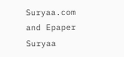Suryaa.com and Epaper Suryaa